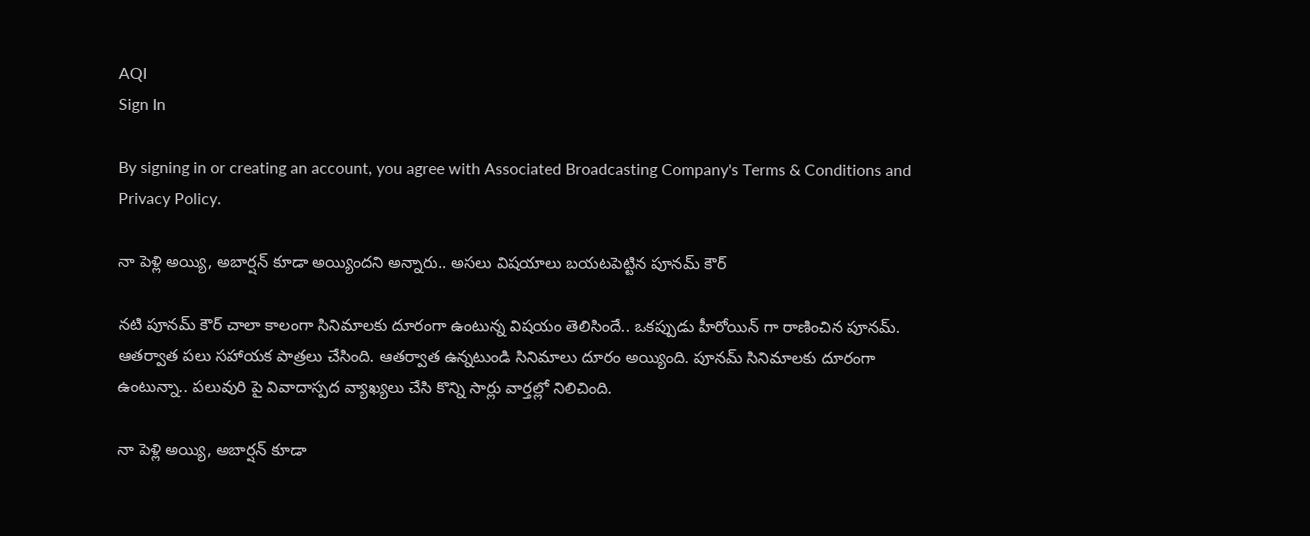AQI
Sign In

By signing in or creating an account, you agree with Associated Broadcasting Company's Terms & Conditions and Privacy Policy.

నా పెళ్లి అయ్యి, అబార్షన్ కూడా అయ్యిందని అన్నారు.. అసలు విషయాలు బయటపెట్టిన పూనమ్ కౌర్

నటి పూనమ్ కౌర్ చాలా కాలంగా సినిమాలకు దూరంగా ఉంటున్న విషయం తెలిసిందే.. ఒకప్పుడు హీరోయిన్ గా రాణించిన పూనమ్. ఆతర్వాత పలు సహాయక పాత్రలు చేసింది. ఆతర్వాత ఉన్నటుండి సినిమాలు దూరం అయ్యింది. పూనమ్ సినిమాలకు దూరంగా ఉంటున్నా.. పలువురి పై వివాదాస్పద వ్యాఖ్యలు చేసి కొన్ని సార్లు వార్తల్లో నిలిచింది.

నా పెళ్లి అయ్యి, అబార్షన్ కూడా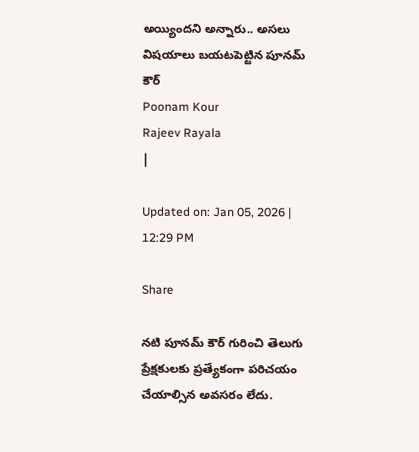అయ్యిందని అన్నారు.. అసలు విషయాలు బయటపెట్టిన పూనమ్ కౌర్
Poonam Kour
Rajeev Rayala
|

Updated on: Jan 05, 2026 | 12:29 PM

Share

నటి పూనమ్ కౌర్ గురించి తెలుగు ప్రేక్షకులకు ప్రత్యేకంగా పరిచయం చేయాల్సిన అవసరం లేదు.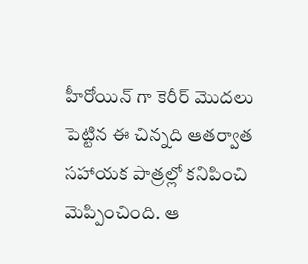హీరోయిన్ గా కెరీర్ మొదలు పెట్టిన ఈ చిన్నది ఆతర్వాత సహాయక పాత్రల్లో కనిపించి మెప్పించింది. ఆ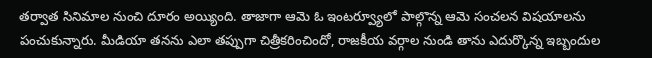తర్వాత సినిమాల నుంచి దూరం అయ్యింది. తాజాగా ఆమె ఓ ఇంటర్వ్యూలో పాల్గొన్న ఆమె సంచలన విషయాలను పంచుకున్నారు. మీడియా తనను ఎలా తప్పుగా చిత్రీకరించిందో, రాజకీయ వర్గాల నుండి తాను ఎదుర్కొన్న ఇబ్బందుల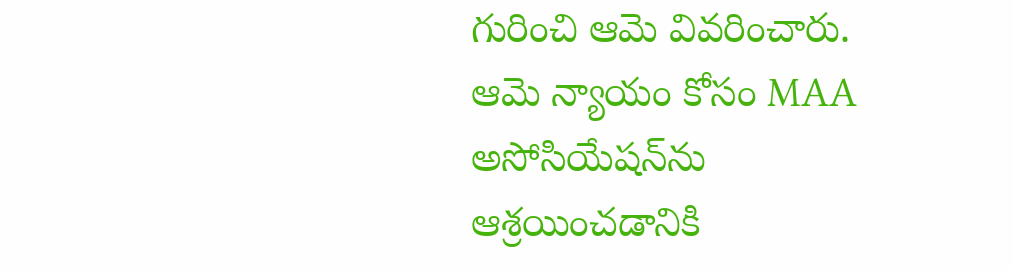గురించి ఆమె వివరించారు. ఆమె న్యాయం కోసం MAA అసోసియేషన్‌ను ఆశ్రయించడానికి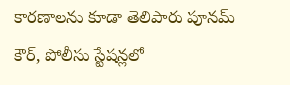కారణాలను కూడా తెలిపారు పూనమ్ కౌర్, పోలీసు స్టేషన్లలో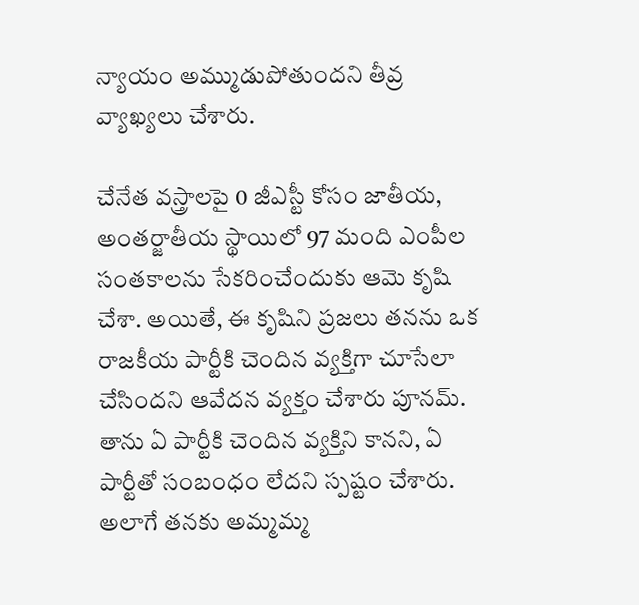న్యాయం అమ్ముడుపోతుందని తీవ్ర వ్యాఖ్యలు చేశారు.

చేనేత వస్త్రాలపై 0 జీఎస్టీ కోసం జాతీయ, అంతర్జాతీయ స్థాయిలో 97 మంది ఎంపీల సంతకాలను సేకరించేందుకు ఆమె కృషి చేశా. అయితే, ఈ కృషిని ప్రజలు తనను ఒక రాజకీయ పార్టీకి చెందిన వ్యక్తిగా చూసేలా చేసిందని ఆవేదన వ్యక్తం చేశారు పూనమ్. తాను ఏ పార్టీకి చెందిన వ్యక్తిని కానని, ఏ పార్టీతో సంబంధం లేదని స్పష్టం చేశారు. అలాగే తనకు అమ్మమ్మ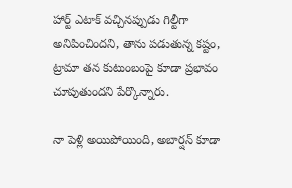హార్ట్ ఎటాక్ వచ్చినప్పుడు గిల్టీగా అనిపించిందని, తాను పడుతున్న కష్టం, ట్రామా తన కుటుంబంపై కూడా ప్రభావం చూపుతుందని పేర్కొన్నారు.

నా పెళ్లి అయిపోయింది, అబార్షన్ కూడా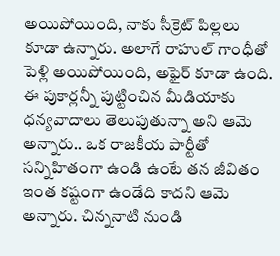అయిపోయింది, నాకు సీక్రెట్ పిల్లలు కూడా ఉన్నారు. అలాగే రాహుల్ గాంధీతో పెళ్లి అయిపోయింది, అఫైర్ కూడా ఉంది. ఈ పుకార్లన్నీ పుట్టించిన మీడియాకు ధన్యవాదాలు తెలుపుతున్నా అని ఆమె అన్నారు.. ఒక రాజకీయ పార్టీతో సన్నిహితంగా ఉండి ఉంటే తన జీవితం ఇంత కష్టంగా ఉండేది కాదని ఆమె అన్నారు. చిన్ననాటి నుండి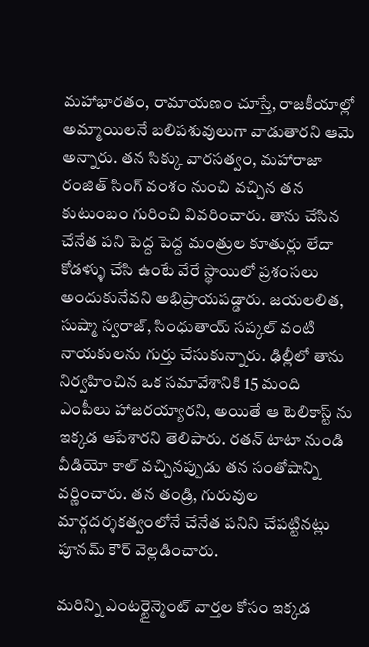మహాభారతం, రామాయణం చూస్తే, రాజకీయాల్లో అమ్మాయిలనే బలిపశువులుగా వాడుతారని ఆమె అన్నారు. తన సిక్కు వారసత్వం, మహారాజా రంజిత్ సింగ్ వంశం నుంచి వచ్చిన తన కుటుంబం గురించి వివరించారు. తాను చేసిన చేనేత పని పెద్ద పెద్ద మంత్రుల కూతుర్లు లేదా కోడళ్ళు చేసి ఉంటే వేరే స్థాయిలో ప్రశంసలు అందుకునేవని అభిప్రాయపడ్డారు. జయలలిత, సుష్మా స్వరాజ్, సింధుతాయ్ సప్కల్ వంటి నాయకులను గుర్తు చేసుకున్నారు. ఢిల్లీలో తాను నిర్వహించిన ఒక సమావేశానికి 15 మంది ఎంపీలు హాజరయ్యారని, అయితే ఆ టెలికాస్ట్ ను ఇక్కడ ఆపేశారని తెలిపారు. రతన్ టాటా నుండి వీడియో కాల్ వచ్చినప్పుడు తన సంతోషాన్ని వర్ణించారు. తన తండ్రి, గురువుల మార్గదర్శకత్వంలోనే చేనేత పనిని చేపట్టినట్లు పూనమ్ కౌర్ వెల్లడించారు.

మరిన్ని ఎంటర్టైన్మెంట్ వార్తల కోసం ఇక్కడ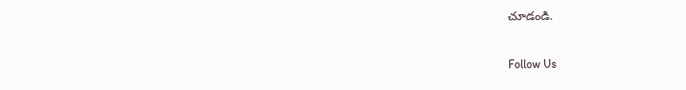చూడండి.

Follow Us